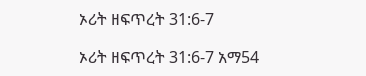ኦሪት ዘፍጥረት 31:6-7

ኦሪት ዘፍጥረት 31:6-7 አማ54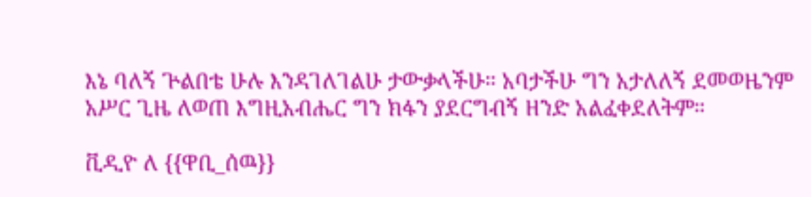እኔ ባለኝ ጕልበቴ ሁሉ እንዳገለገልሁ ታውቃላችሁ። አባታችሁ ግን አታለለኝ ደመወዜንም አሥር ጊዜ ለወጠ እግዚአብሔር ግን ክፋን ያደርግብኝ ዘንድ አልፈቀደለትም።

ቪዲዮ ለ {{ዋቢ_ሰዉ}}